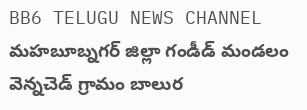BB6 TELUGU NEWS CHANNEL
మహబూబ్నగర్ జిల్లా గండీడ్ మండలం వెన్నచెడ్ గ్రామం బాలుర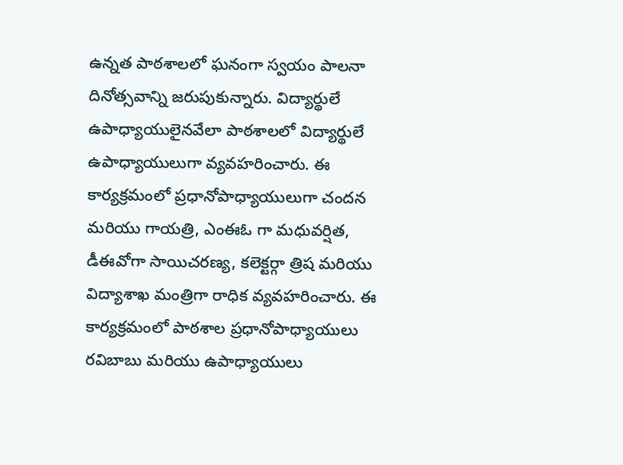ఉన్నత పాఠశాలలో ఘనంగా స్వయం పాలనా దినోత్సవాన్ని జరుపుకున్నారు. విద్యార్థులే ఉపాధ్యాయులైనవేలా పాఠశాలలో విద్యార్థులే ఉపాధ్యాయులుగా వ్యవహరించారు. ఈ కార్యక్రమంలో ప్రధానోపాధ్యాయులుగా చందన మరియు గాయత్రి, ఎంఈఓ గా మధువర్షిత, డీఈవోగా సాయిచరణ్య, కలెక్టర్గా త్రిష మరియు విద్యాశాఖ మంత్రిగా రాధిక వ్యవహరించారు. ఈ కార్యక్రమంలో పాఠశాల ప్రధానోపాధ్యాయులు రవిబాబు మరియు ఉపాధ్యాయులు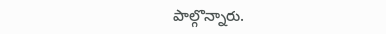పాల్గొన్నారు.